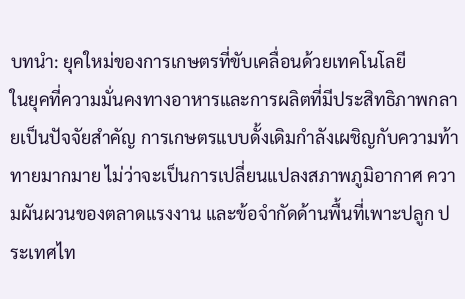บทนำ: ยุคใหม่ของการเกษตรที่ขับเคลื่อนด้วยเทคโนโลยี
ในยุคที่ความมั่นคงทางอาหารและการผลิตที่มีประสิทธิภาพกลายเป็นปัจจัยสำคัญ การเกษตรแบบดั้งเดิมกำลังเผชิญกับความท้าทายมากมาย ไม่ว่าจะเป็นการเปลี่ยนแปลงสภาพภูมิอากาศ ความผันผวนของตลาดแรงงาน และข้อจำกัดด้านพื้นที่เพาะปลูก ประเทศไท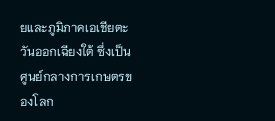ยและภูมิภาคเอเชียตะวันออกเฉียงใต้ ซึ่งเป็นศูนย์กลางการเกษตรของโลก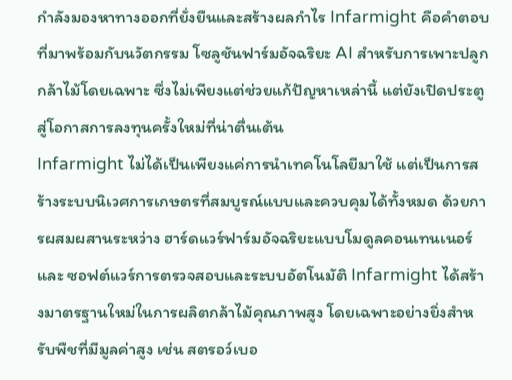กำลังมองหาทางออกที่ยั่งยืนและสร้างผลกำไร Infarmight คือคำตอบที่มาพร้อมกับนวัตกรรม โซลูชันฟาร์มอัจฉริยะ AI สำหรับการเพาะปลูกกล้าไม้โดยเฉพาะ ซึ่งไม่เพียงแต่ช่วยแก้ปัญหาเหล่านี้ แต่ยังเปิดประตูสู่โอกาสการลงทุนครั้งใหม่ที่น่าตื่นเต้น
Infarmight ไม่ได้เป็นเพียงแค่การนำเทคโนโลยีมาใช้ แต่เป็นการสร้างระบบนิเวศการเกษตรที่สมบูรณ์แบบและควบคุมได้ทั้งหมด ด้วยการผสมผสานระหว่าง ฮาร์ดแวร์ฟาร์มอัจฉริยะแบบโมดูลคอนเทนเนอร์ และ ซอฟต์แวร์การตรวจสอบและระบบอัตโนมัติ Infarmight ได้สร้างมาตรฐานใหม่ในการผลิตกล้าไม้คุณภาพสูง โดยเฉพาะอย่างยิ่งสำหรับพืชที่มีมูลค่าสูง เช่น สตรอว์เบอ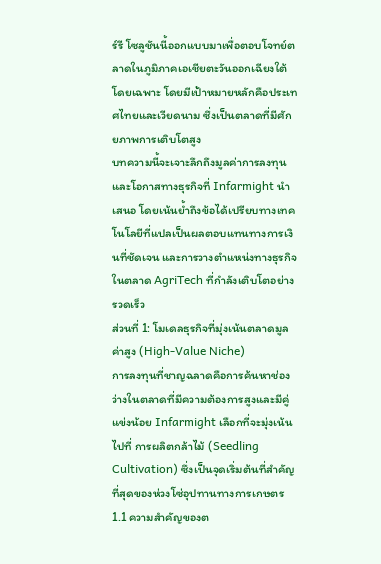ร์รี โซลูชันนี้ออกแบบมาเพื่อตอบโจทย์ตลาดในภูมิภาคเอเชียตะวันออกเฉียงใต้โดยเฉพาะ โดยมีเป้าหมายหลักคือประเทศไทยและเวียดนาม ซึ่งเป็นตลาดที่มีศักยภาพการเติบโตสูง
บทความนี้จะเจาะลึกถึงมูลค่าการลงทุนและโอกาสทางธุรกิจที่ Infarmight นำเสนอ โดยเน้นย้ำถึงข้อได้เปรียบทางเทคโนโลยีที่แปลเป็นผลตอบแทนทางการเงินที่ชัดเจน และการวางตำแหน่งทางธุรกิจในตลาด AgriTech ที่กำลังเติบโตอย่างรวดเร็ว
ส่วนที่ 1: โมเดลธุรกิจที่มุ่งเน้นตลาดมูลค่าสูง (High-Value Niche)
การลงทุนที่ชาญฉลาดคือการค้นหาช่องว่างในตลาดที่มีความต้องการสูงและมีคู่แข่งน้อย Infarmight เลือกที่จะมุ่งเน้นไปที่ การผลิตกล้าไม้ (Seedling Cultivation) ซึ่งเป็นจุดเริ่มต้นที่สำคัญที่สุดของห่วงโซ่อุปทานทางการเกษตร
1.1 ความสำคัญของต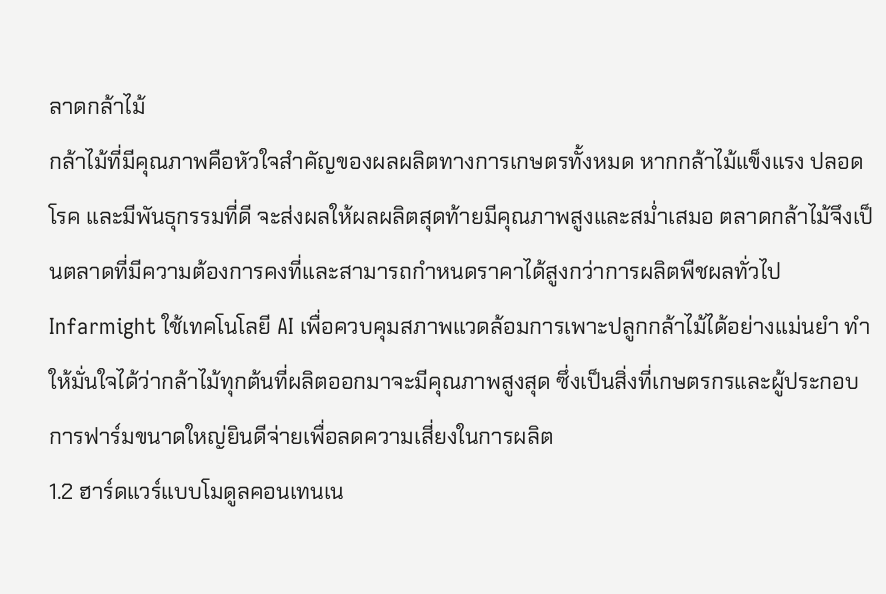ลาดกล้าไม้
กล้าไม้ที่มีคุณภาพคือหัวใจสำคัญของผลผลิตทางการเกษตรทั้งหมด หากกล้าไม้แข็งแรง ปลอดโรค และมีพันธุกรรมที่ดี จะส่งผลให้ผลผลิตสุดท้ายมีคุณภาพสูงและสม่ำเสมอ ตลาดกล้าไม้จึงเป็นตลาดที่มีความต้องการคงที่และสามารถกำหนดราคาได้สูงกว่าการผลิตพืชผลทั่วไป Infarmight ใช้เทคโนโลยี AI เพื่อควบคุมสภาพแวดล้อมการเพาะปลูกกล้าไม้ได้อย่างแม่นยำ ทำให้มั่นใจได้ว่ากล้าไม้ทุกต้นที่ผลิตออกมาจะมีคุณภาพสูงสุด ซึ่งเป็นสิ่งที่เกษตรกรและผู้ประกอบการฟาร์มขนาดใหญ่ยินดีจ่ายเพื่อลดความเสี่ยงในการผลิต
1.2 ฮาร์ดแวร์แบบโมดูลคอนเทนเน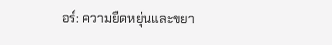อร์: ความยืดหยุ่นและขยา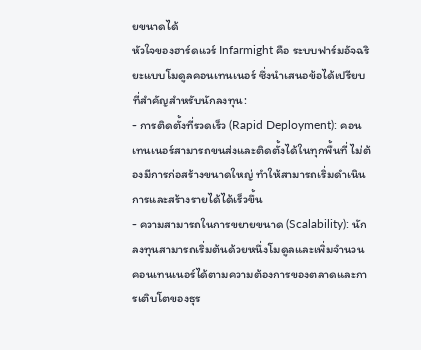ยขนาดได้
หัวใจของฮาร์ดแวร์ Infarmight คือ ระบบฟาร์มอัจฉริยะแบบโมดูลคอนเทนเนอร์ ซึ่งนำเสนอข้อได้เปรียบที่สำคัญสำหรับนักลงทุน:
- การติดตั้งที่รวดเร็ว (Rapid Deployment): คอนเทนเนอร์สามารถขนส่งและติดตั้งได้ในทุกพื้นที่ ไม่ต้องมีการก่อสร้างขนาดใหญ่ ทำให้สามารถเริ่มดำเนินการและสร้างรายได้ได้เร็วขึ้น
- ความสามารถในการขยายขนาด (Scalability): นักลงทุนสามารถเริ่มต้นด้วยหนึ่งโมดูลและเพิ่มจำนวนคอนเทนเนอร์ได้ตามความต้องการของตลาดและการเติบโตของธุร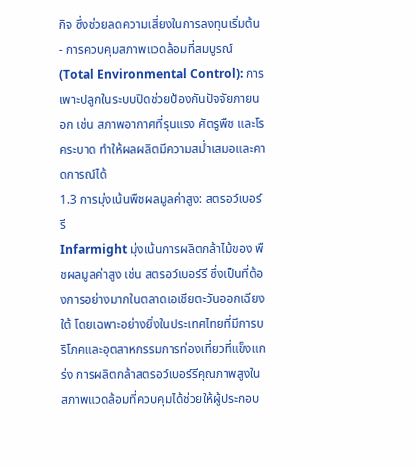กิจ ซึ่งช่วยลดความเสี่ยงในการลงทุนเริ่มต้น
- การควบคุมสภาพแวดล้อมที่สมบูรณ์ (Total Environmental Control): การเพาะปลูกในระบบปิดช่วยป้องกันปัจจัยภายนอก เช่น สภาพอากาศที่รุนแรง ศัตรูพืช และโรคระบาด ทำให้ผลผลิตมีความสม่ำเสมอและคาดการณ์ได้
1.3 การมุ่งเน้นพืชผลมูลค่าสูง: สตรอว์เบอร์รี
Infarmight มุ่งเน้นการผลิตกล้าไม้ของ พืชผลมูลค่าสูง เช่น สตรอว์เบอร์รี ซึ่งเป็นที่ต้องการอย่างมากในตลาดเอเชียตะวันออกเฉียงใต้ โดยเฉพาะอย่างยิ่งในประเทศไทยที่มีการบริโภคและอุตสาหกรรมการท่องเที่ยวที่แข็งแกร่ง การผลิตกล้าสตรอว์เบอร์รีคุณภาพสูงในสภาพแวดล้อมที่ควบคุมได้ช่วยให้ผู้ประกอบ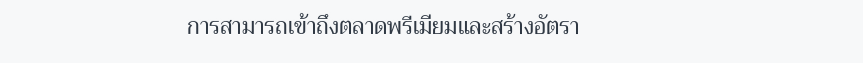การสามารถเข้าถึงตลาดพรีเมียมและสร้างอัตรา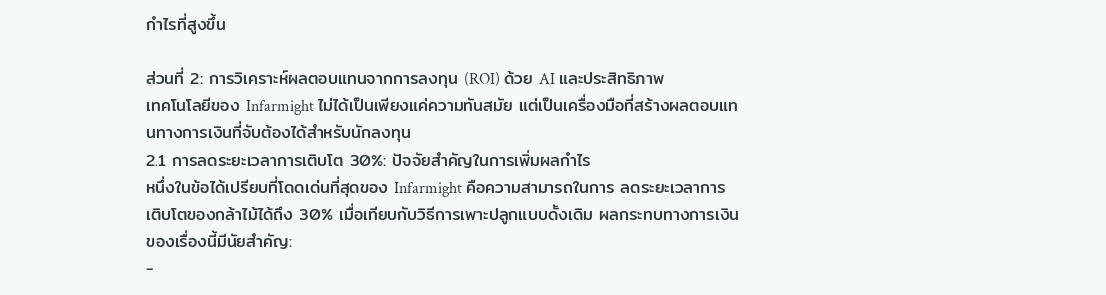กำไรที่สูงขึ้น

ส่วนที่ 2: การวิเคราะห์ผลตอบแทนจากการลงทุน (ROI) ด้วย AI และประสิทธิภาพ
เทคโนโลยีของ Infarmight ไม่ได้เป็นเพียงแค่ความทันสมัย แต่เป็นเครื่องมือที่สร้างผลตอบแทนทางการเงินที่จับต้องได้สำหรับนักลงทุน
2.1 การลดระยะเวลาการเติบโต 30%: ปัจจัยสำคัญในการเพิ่มผลกำไร
หนึ่งในข้อได้เปรียบที่โดดเด่นที่สุดของ Infarmight คือความสามารถในการ ลดระยะเวลาการเติบโตของกล้าไม้ได้ถึง 30% เมื่อเทียบกับวิธีการเพาะปลูกแบบดั้งเดิม ผลกระทบทางการเงินของเรื่องนี้มีนัยสำคัญ:
-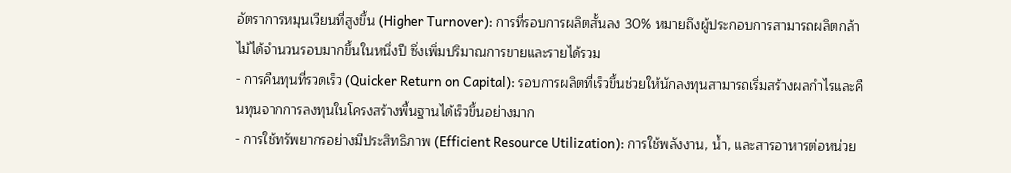อัตราการหมุนเวียนที่สูงขึ้น (Higher Turnover): การที่รอบการผลิตสั้นลง 30% หมายถึงผู้ประกอบการสามารถผลิตกล้าไม้ได้จำนวนรอบมากขึ้นในหนึ่งปี ซึ่งเพิ่มปริมาณการขายและรายได้รวม
- การคืนทุนที่รวดเร็ว (Quicker Return on Capital): รอบการผลิตที่เร็วขึ้นช่วยให้นักลงทุนสามารถเริ่มสร้างผลกำไรและคืนทุนจากการลงทุนในโครงสร้างพื้นฐานได้เร็วขึ้นอย่างมาก
- การใช้ทรัพยากรอย่างมีประสิทธิภาพ (Efficient Resource Utilization): การใช้พลังงาน, น้ำ, และสารอาหารต่อหน่วย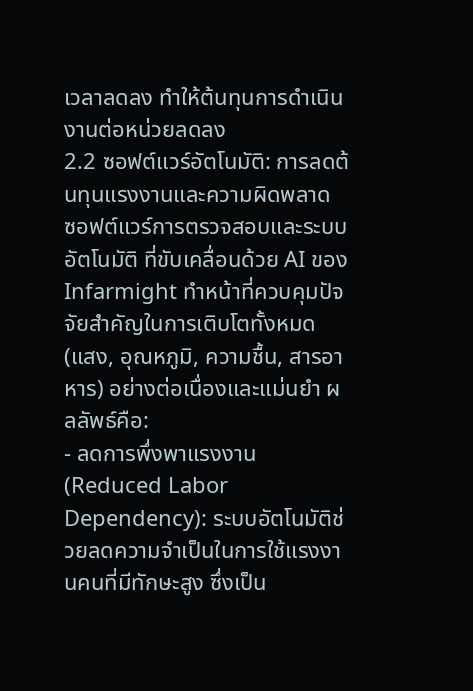เวลาลดลง ทำให้ต้นทุนการดำเนินงานต่อหน่วยลดลง
2.2 ซอฟต์แวร์อัตโนมัติ: การลดต้นทุนแรงงานและความผิดพลาด
ซอฟต์แวร์การตรวจสอบและระบบอัตโนมัติ ที่ขับเคลื่อนด้วย AI ของ Infarmight ทำหน้าที่ควบคุมปัจจัยสำคัญในการเติบโตทั้งหมด (แสง, อุณหภูมิ, ความชื้น, สารอาหาร) อย่างต่อเนื่องและแม่นยำ ผลลัพธ์คือ:
- ลดการพึ่งพาแรงงาน (Reduced Labor Dependency): ระบบอัตโนมัติช่วยลดความจำเป็นในการใช้แรงงานคนที่มีทักษะสูง ซึ่งเป็น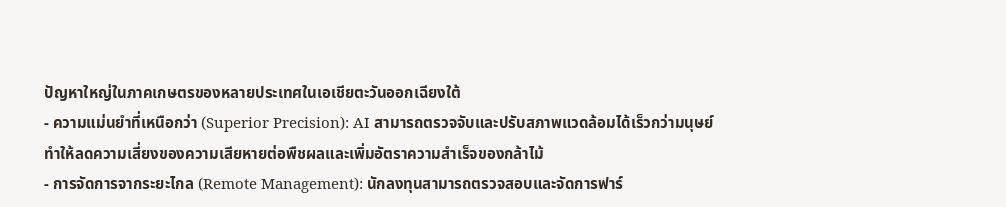ปัญหาใหญ่ในภาคเกษตรของหลายประเทศในเอเชียตะวันออกเฉียงใต้
- ความแม่นยำที่เหนือกว่า (Superior Precision): AI สามารถตรวจจับและปรับสภาพแวดล้อมได้เร็วกว่ามนุษย์ ทำให้ลดความเสี่ยงของความเสียหายต่อพืชผลและเพิ่มอัตราความสำเร็จของกล้าไม้
- การจัดการจากระยะไกล (Remote Management): นักลงทุนสามารถตรวจสอบและจัดการฟาร์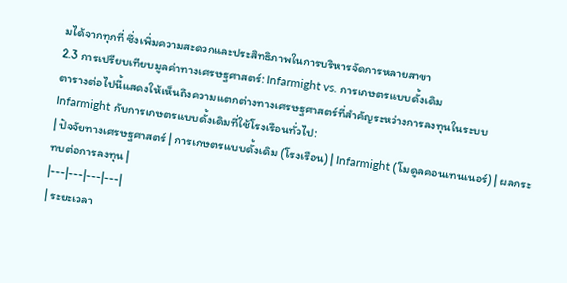มได้จากทุกที่ ซึ่งเพิ่มความสะดวกและประสิทธิภาพในการบริหารจัดการหลายสาขา
2.3 การเปรียบเทียบมูลค่าทางเศรษฐศาสตร์: Infarmight vs. การเกษตรแบบดั้งเดิม
ตารางต่อไปนี้แสดงให้เห็นถึงความแตกต่างทางเศรษฐศาสตร์ที่สำคัญระหว่างการลงทุนในระบบ Infarmight กับการเกษตรแบบดั้งเดิมที่ใช้โรงเรือนทั่วไป:
| ปัจจัยทางเศรษฐศาสตร์ | การเกษตรแบบดั้งเดิม (โรงเรือน) | Infarmight (โมดูลคอนเทนเนอร์) | ผลกระทบต่อการลงทุน |
|---|---|---|---|
| ระยะเวลา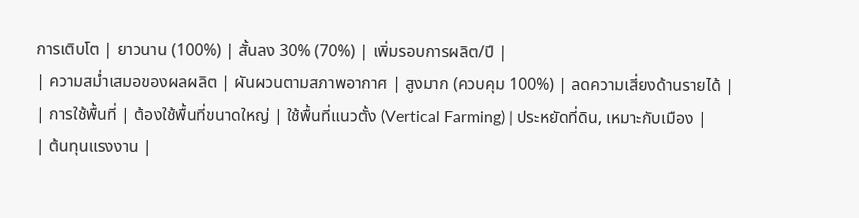การเติบโต | ยาวนาน (100%) | สั้นลง 30% (70%) | เพิ่มรอบการผลิต/ปี |
| ความสม่ำเสมอของผลผลิต | ผันผวนตามสภาพอากาศ | สูงมาก (ควบคุม 100%) | ลดความเสี่ยงด้านรายได้ |
| การใช้พื้นที่ | ต้องใช้พื้นที่ขนาดใหญ่ | ใช้พื้นที่แนวตั้ง (Vertical Farming) | ประหยัดที่ดิน, เหมาะกับเมือง |
| ต้นทุนแรงงาน |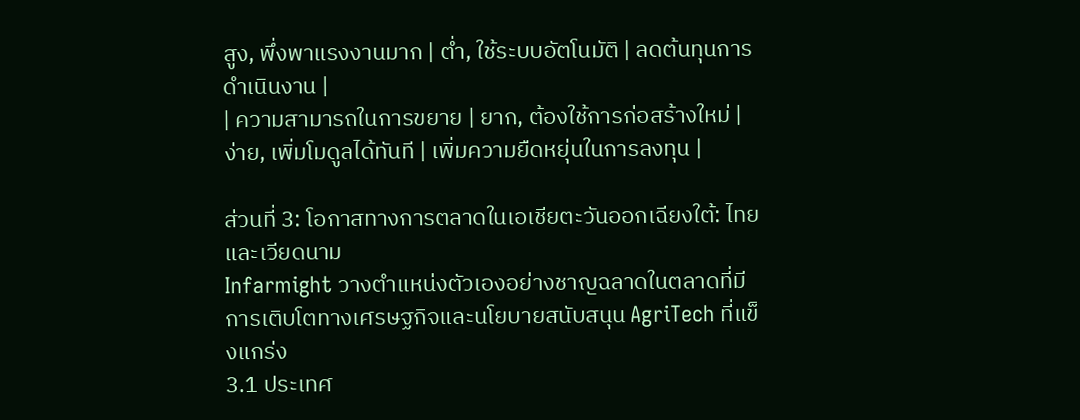สูง, พึ่งพาแรงงานมาก | ต่ำ, ใช้ระบบอัตโนมัติ | ลดต้นทุนการดำเนินงาน |
| ความสามารถในการขยาย | ยาก, ต้องใช้การก่อสร้างใหม่ | ง่าย, เพิ่มโมดูลได้ทันที | เพิ่มความยืดหยุ่นในการลงทุน |

ส่วนที่ 3: โอกาสทางการตลาดในเอเชียตะวันออกเฉียงใต้: ไทยและเวียดนาม
Infarmight วางตำแหน่งตัวเองอย่างชาญฉลาดในตลาดที่มีการเติบโตทางเศรษฐกิจและนโยบายสนับสนุน AgriTech ที่แข็งแกร่ง
3.1 ประเทศ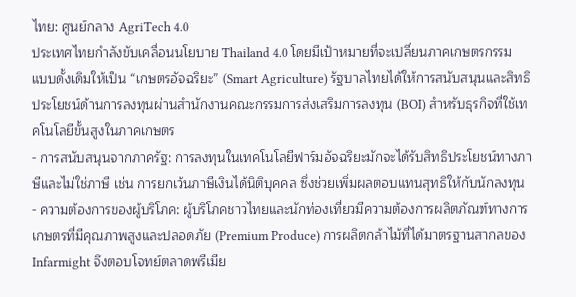ไทย: ศูนย์กลาง AgriTech 4.0
ประเทศไทยกำลังขับเคลื่อนนโยบาย Thailand 4.0 โดยมีเป้าหมายที่จะเปลี่ยนภาคเกษตรกรรมแบบดั้งเดิมให้เป็น “เกษตรอัจฉริยะ” (Smart Agriculture) รัฐบาลไทยได้ให้การสนับสนุนและสิทธิประโยชน์ด้านการลงทุนผ่านสำนักงานคณะกรรมการส่งเสริมการลงทุน (BOI) สำหรับธุรกิจที่ใช้เทคโนโลยีขั้นสูงในภาคเกษตร
- การสนับสนุนจากภาครัฐ: การลงทุนในเทคโนโลยีฟาร์มอัจฉริยะมักจะได้รับสิทธิประโยชน์ทางภาษีและไม่ใช่ภาษี เช่น การยกเว้นภาษีเงินได้นิติบุคคล ซึ่งช่วยเพิ่มผลตอบแทนสุทธิให้กับนักลงทุน
- ความต้องการของผู้บริโภค: ผู้บริโภคชาวไทยและนักท่องเที่ยวมีความต้องการผลิตภัณฑ์ทางการเกษตรที่มีคุณภาพสูงและปลอดภัย (Premium Produce) การผลิตกล้าไม้ที่ได้มาตรฐานสากลของ Infarmight จึงตอบโจทย์ตลาดพรีเมีย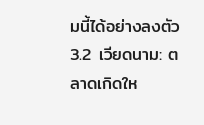มนี้ได้อย่างลงตัว
3.2 เวียดนาม: ตลาดเกิดให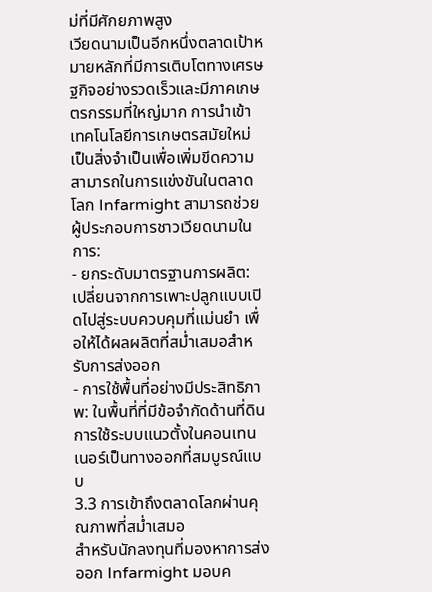ม่ที่มีศักยภาพสูง
เวียดนามเป็นอีกหนึ่งตลาดเป้าหมายหลักที่มีการเติบโตทางเศรษฐกิจอย่างรวดเร็วและมีภาคเกษตรกรรมที่ใหญ่มาก การนำเข้าเทคโนโลยีการเกษตรสมัยใหม่เป็นสิ่งจำเป็นเพื่อเพิ่มขีดความสามารถในการแข่งขันในตลาดโลก Infarmight สามารถช่วยผู้ประกอบการชาวเวียดนามในการ:
- ยกระดับมาตรฐานการผลิต: เปลี่ยนจากการเพาะปลูกแบบเปิดไปสู่ระบบควบคุมที่แม่นยำ เพื่อให้ได้ผลผลิตที่สม่ำเสมอสำหรับการส่งออก
- การใช้พื้นที่อย่างมีประสิทธิภาพ: ในพื้นที่ที่มีข้อจำกัดด้านที่ดิน การใช้ระบบแนวตั้งในคอนเทนเนอร์เป็นทางออกที่สมบูรณ์แบบ
3.3 การเข้าถึงตลาดโลกผ่านคุณภาพที่สม่ำเสมอ
สำหรับนักลงทุนที่มองหาการส่งออก Infarmight มอบค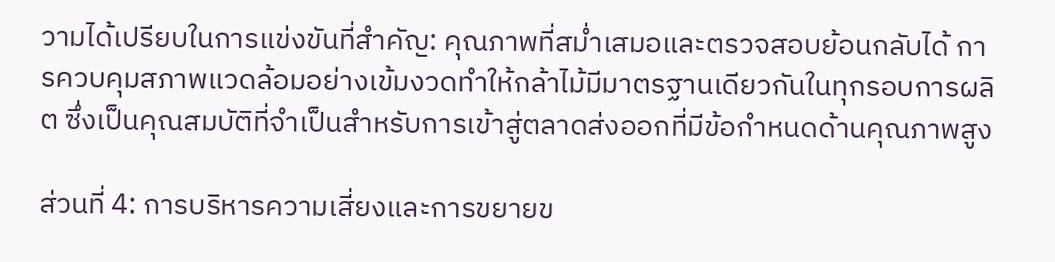วามได้เปรียบในการแข่งขันที่สำคัญ: คุณภาพที่สม่ำเสมอและตรวจสอบย้อนกลับได้ การควบคุมสภาพแวดล้อมอย่างเข้มงวดทำให้กล้าไม้มีมาตรฐานเดียวกันในทุกรอบการผลิต ซึ่งเป็นคุณสมบัติที่จำเป็นสำหรับการเข้าสู่ตลาดส่งออกที่มีข้อกำหนดด้านคุณภาพสูง

ส่วนที่ 4: การบริหารความเสี่ยงและการขยายข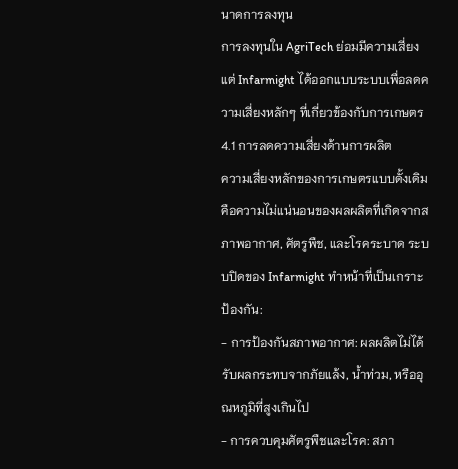นาดการลงทุน
การลงทุนใน AgriTech ย่อมมีความเสี่ยง แต่ Infarmight ได้ออกแบบระบบเพื่อลดความเสี่ยงหลักๆ ที่เกี่ยวข้องกับการเกษตร
4.1 การลดความเสี่ยงด้านการผลิต
ความเสี่ยงหลักของการเกษตรแบบดั้งเดิมคือความไม่แน่นอนของผลผลิตที่เกิดจากสภาพอากาศ, ศัตรูพืช, และโรคระบาด ระบบปิดของ Infarmight ทำหน้าที่เป็นเกราะป้องกัน:
- การป้องกันสภาพอากาศ: ผลผลิตไม่ได้รับผลกระทบจากภัยแล้ง, น้ำท่วม, หรืออุณหภูมิที่สูงเกินไป
- การควบคุมศัตรูพืชและโรค: สภา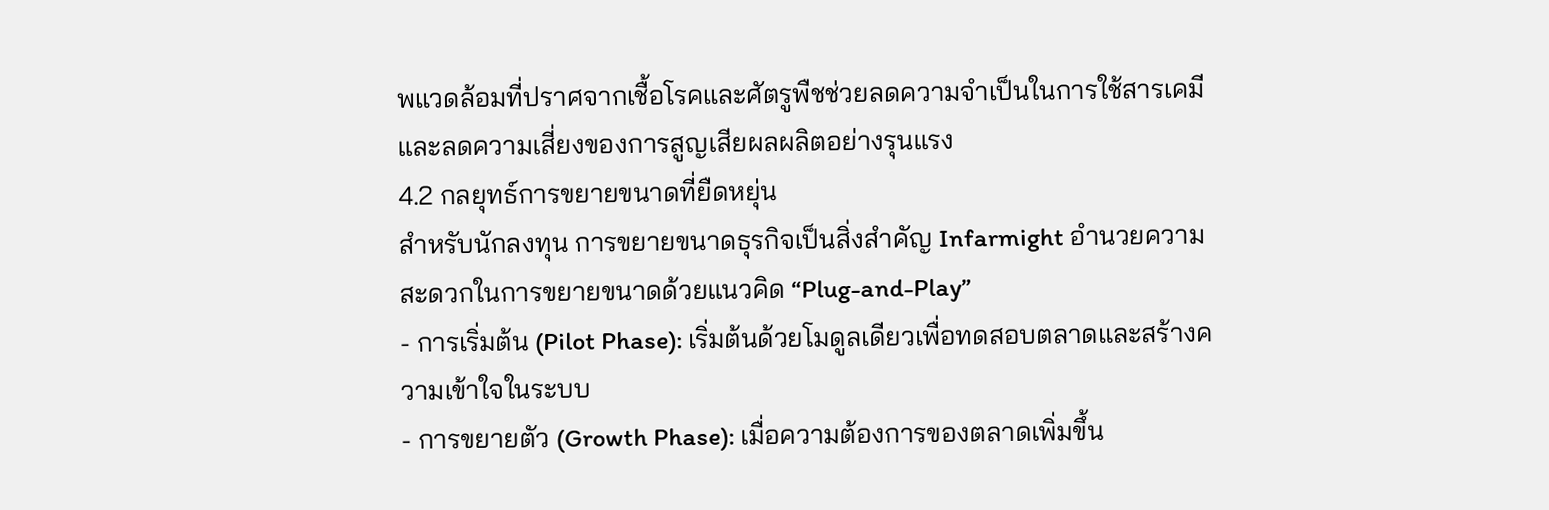พแวดล้อมที่ปราศจากเชื้อโรคและศัตรูพืชช่วยลดความจำเป็นในการใช้สารเคมี และลดความเสี่ยงของการสูญเสียผลผลิตอย่างรุนแรง
4.2 กลยุทธ์การขยายขนาดที่ยืดหยุ่น
สำหรับนักลงทุน การขยายขนาดธุรกิจเป็นสิ่งสำคัญ Infarmight อำนวยความสะดวกในการขยายขนาดด้วยแนวคิด “Plug-and-Play”
- การเริ่มต้น (Pilot Phase): เริ่มต้นด้วยโมดูลเดียวเพื่อทดสอบตลาดและสร้างความเข้าใจในระบบ
- การขยายตัว (Growth Phase): เมื่อความต้องการของตลาดเพิ่มขึ้น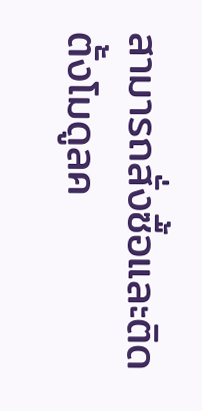สามารถสั่งซื้อและติดตั้งโมดูลค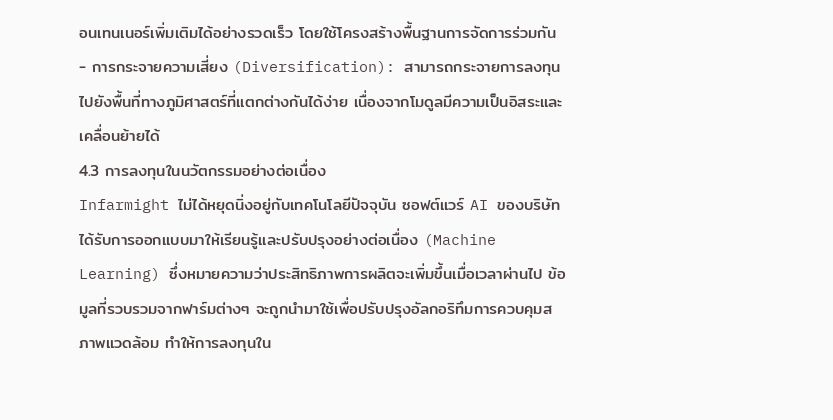อนเทนเนอร์เพิ่มเติมได้อย่างรวดเร็ว โดยใช้โครงสร้างพื้นฐานการจัดการร่วมกัน
- การกระจายความเสี่ยง (Diversification): สามารถกระจายการลงทุนไปยังพื้นที่ทางภูมิศาสตร์ที่แตกต่างกันได้ง่าย เนื่องจากโมดูลมีความเป็นอิสระและเคลื่อนย้ายได้
4.3 การลงทุนในนวัตกรรมอย่างต่อเนื่อง
Infarmight ไม่ได้หยุดนิ่งอยู่กับเทคโนโลยีปัจจุบัน ซอฟต์แวร์ AI ของบริษัทได้รับการออกแบบมาให้เรียนรู้และปรับปรุงอย่างต่อเนื่อง (Machine Learning) ซึ่งหมายความว่าประสิทธิภาพการผลิตจะเพิ่มขึ้นเมื่อเวลาผ่านไป ข้อมูลที่รวบรวมจากฟาร์มต่างๆ จะถูกนำมาใช้เพื่อปรับปรุงอัลกอริทึมการควบคุมสภาพแวดล้อม ทำให้การลงทุนใน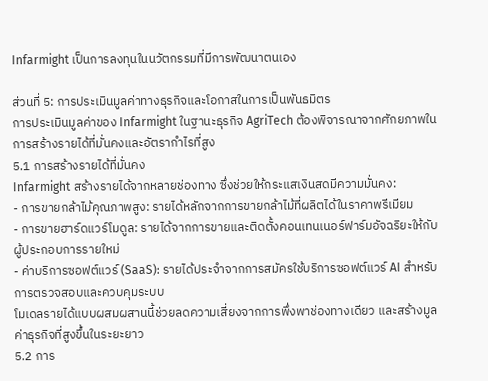Infarmight เป็นการลงทุนในนวัตกรรมที่มีการพัฒนาตนเอง

ส่วนที่ 5: การประเมินมูลค่าทางธุรกิจและโอกาสในการเป็นพันธมิตร
การประเมินมูลค่าของ Infarmight ในฐานะธุรกิจ AgriTech ต้องพิจารณาจากศักยภาพในการสร้างรายได้ที่มั่นคงและอัตรากำไรที่สูง
5.1 การสร้างรายได้ที่มั่นคง
Infarmight สร้างรายได้จากหลายช่องทาง ซึ่งช่วยให้กระแสเงินสดมีความมั่นคง:
- การขายกล้าไม้คุณภาพสูง: รายได้หลักจากการขายกล้าไม้ที่ผลิตได้ในราคาพรีเมียม
- การขายฮาร์ดแวร์โมดูล: รายได้จากการขายและติดตั้งคอนเทนเนอร์ฟาร์มอัจฉริยะให้กับผู้ประกอบการรายใหม่
- ค่าบริการซอฟต์แวร์ (SaaS): รายได้ประจำจากการสมัครใช้บริการซอฟต์แวร์ AI สำหรับการตรวจสอบและควบคุมระบบ
โมเดลรายได้แบบผสมผสานนี้ช่วยลดความเสี่ยงจากการพึ่งพาช่องทางเดียว และสร้างมูลค่าธุรกิจที่สูงขึ้นในระยะยาว
5.2 การ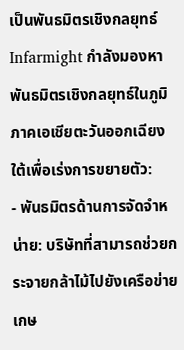เป็นพันธมิตรเชิงกลยุทธ์
Infarmight กำลังมองหาพันธมิตรเชิงกลยุทธ์ในภูมิภาคเอเชียตะวันออกเฉียงใต้เพื่อเร่งการขยายตัว:
- พันธมิตรด้านการจัดจำหน่าย: บริษัทที่สามารถช่วยกระจายกล้าไม้ไปยังเครือข่ายเกษ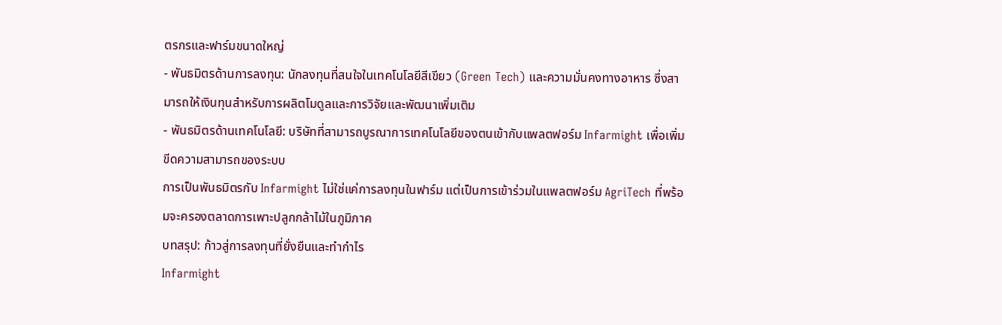ตรกรและฟาร์มขนาดใหญ่
- พันธมิตรด้านการลงทุน: นักลงทุนที่สนใจในเทคโนโลยีสีเขียว (Green Tech) และความมั่นคงทางอาหาร ซึ่งสามารถให้เงินทุนสำหรับการผลิตโมดูลและการวิจัยและพัฒนาเพิ่มเติม
- พันธมิตรด้านเทคโนโลยี: บริษัทที่สามารถบูรณาการเทคโนโลยีของตนเข้ากับแพลตฟอร์ม Infarmight เพื่อเพิ่มขีดความสามารถของระบบ
การเป็นพันธมิตรกับ Infarmight ไม่ใช่แค่การลงทุนในฟาร์ม แต่เป็นการเข้าร่วมในแพลตฟอร์ม AgriTech ที่พร้อมจะครองตลาดการเพาะปลูกกล้าไม้ในภูมิภาค
บทสรุป: ก้าวสู่การลงทุนที่ยั่งยืนและทำกำไร
Infarmight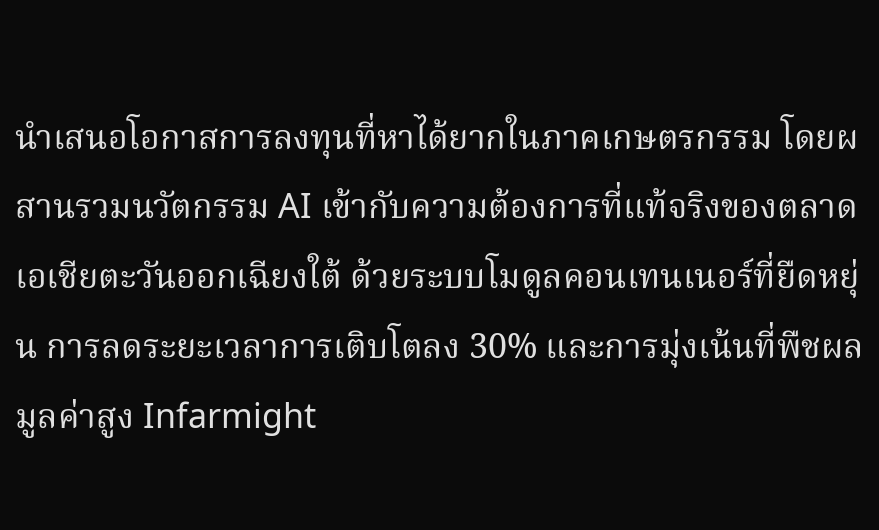นำเสนอโอกาสการลงทุนที่หาได้ยากในภาคเกษตรกรรม โดยผสานรวมนวัตกรรม AI เข้ากับความต้องการที่แท้จริงของตลาดเอเชียตะวันออกเฉียงใต้ ด้วยระบบโมดูลคอนเทนเนอร์ที่ยืดหยุ่น การลดระยะเวลาการเติบโตลง 30% และการมุ่งเน้นที่พืชผลมูลค่าสูง Infarmight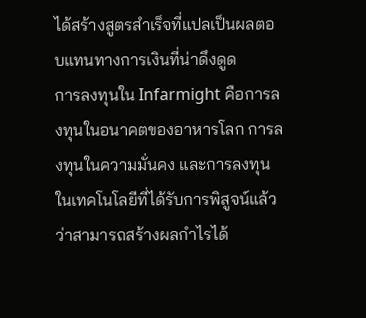ได้สร้างสูตรสำเร็จที่แปลเป็นผลตอบแทนทางการเงินที่น่าดึงดูด
การลงทุนใน Infarmight คือการลงทุนในอนาคตของอาหารโลก การลงทุนในความมั่นคง และการลงทุนในเทคโนโลยีที่ได้รับการพิสูจน์แล้วว่าสามารถสร้างผลกำไรได้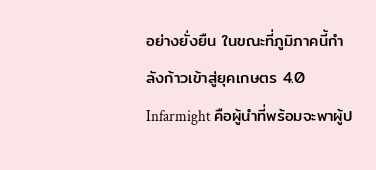อย่างยั่งยืน ในขณะที่ภูมิภาคนี้กำลังก้าวเข้าสู่ยุคเกษตร 4.0 Infarmight คือผู้นำที่พร้อมจะพาผู้ป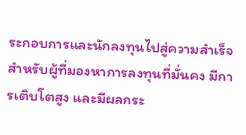ระกอบการและนักลงทุนไปสู่ความสำเร็จ
สำหรับผู้ที่มองหาการลงทุนที่มั่นคง มีการเติบโตสูง และมีผลกระ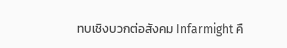ทบเชิงบวกต่อสังคม Infarmight คื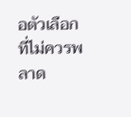อตัวเลือกที่ไม่ควรพลาด